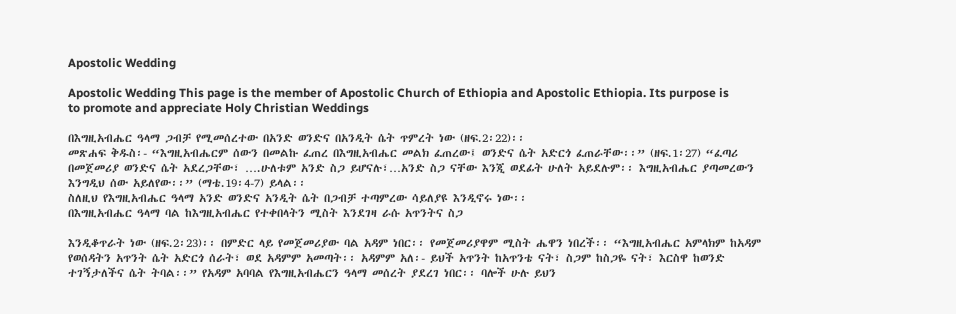Apostolic Wedding

Apostolic Wedding This page is the member of Apostolic Church of Ethiopia and Apostolic Ethiopia. Its purpose is to promote and appreciate Holy Christian Weddings

በእግዚአብሔር ዓላማ ጋብቻ የሚመሰረተው በአንድ ወንድና በአንዲት ሴት ጥምረት ነው (ዘፍ.2፡22)፡፡
መጽሐፍ ቅዱስ፡- “እግዚአብሔርም ሰውን በመልኩ ፈጠረ በእግዚአብሔር መልክ ፈጠረው፤ ወንድና ሴት አድርጎ ፈጠራቸው፡፡” (ዘፍ.1፡27) “ፈጣሪ በመጀመሪያ ወንድና ሴት አደረጋቸው፣ ….ሁለቱም አንድ ስጋ ይሆናሉ፣…አንድ ስጋ ናቸው እንጂ ወደፊት ሁለት አይደሉም፡፡ እግዚአብሔር ያጣመረውን እንግዲህ ሰው አይለየው፡፡” (ማቴ.19፡4-7) ይላል፡፡
ስለዚህ የእግዚአብሔር ዓላማ አንድ ወንድና አንዲት ሴት በጋብቻ ተጣምረው ሳይለያዩ እንዲኖሩ ነው፡፡
በእግዚአብሔር ዓላማ ባል ከእግዚአብሔር የተቀበላትን ሚስት እንደገዛ ራሱ አጥንትና ስጋ

እንዲቆጥራት ነው (ዘፍ.2፡23)፡፡ በምድር ላይ የመጀመሪያው ባል አዳም ነበር፡፡ የመጀመሪያዋም ሚስት ሔዋን ነበረች፡፡ “እግዚአብሔር አምላክም ከአዳም የወሰዳትን አጥንት ሴት አድርጎ ሰራት፣ ወደ አዳምም አመጣት፡፡ አዳምም አለ፡- ይህች አጥንት ከአጥንቴ ናት፣ ስጋም ከስጋዬ ናት፣ እርስዋ ከወንድ ተገኝታለችና ሴት ትባል፡፡” የአዳም አባባል የእግዚአብሔርን ዓላማ መሰረት ያደረገ ነበር፡፡ ባሎች ሁሉ ይህን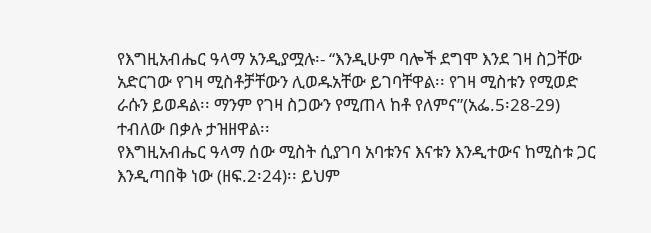የእግዚአብሔር ዓላማ አንዲያሟሉ፡- “እንዲሁም ባሎች ደግሞ እንደ ገዛ ስጋቸው አድርገው የገዛ ሚስቶቻቸውን ሊወዱአቸው ይገባቸዋል፡፡ የገዛ ሚስቱን የሚወድ ራሱን ይወዳል፡፡ ማንም የገዛ ስጋውን የሚጠላ ከቶ የለምና”(አፌ.5፡28-29) ተብለው በቃሉ ታዝዘዋል፡፡
የእግዚአብሔር ዓላማ ሰው ሚስት ሲያገባ አባቱንና እናቱን እንዲተውና ከሚስቱ ጋር እንዲጣበቅ ነው (ዘፍ.2፡24)፡፡ ይህም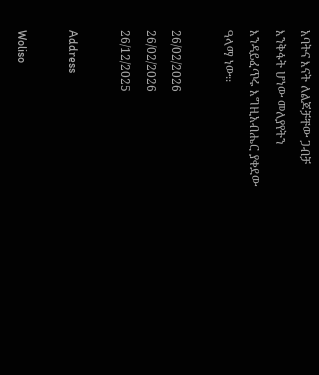አባትና እናት ለልጆቻቸው ጋብቻ እንቅፋት ሆነው መለያየትን እንዳይፈጥሩ እግዚአብሔር ያቀደው ዓላማ ነው፡፡

26/02/2026
26/02/2026
26/12/2025

Address

Woliso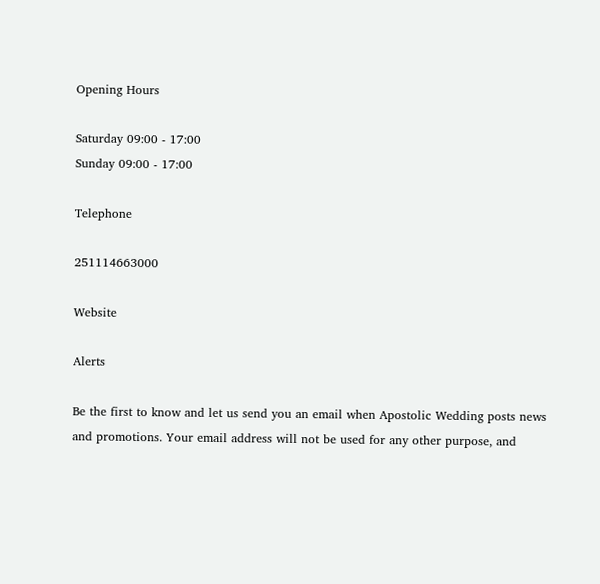Opening Hours

Saturday 09:00 - 17:00
Sunday 09:00 - 17:00

Telephone

251114663000

Website

Alerts

Be the first to know and let us send you an email when Apostolic Wedding posts news and promotions. Your email address will not be used for any other purpose, and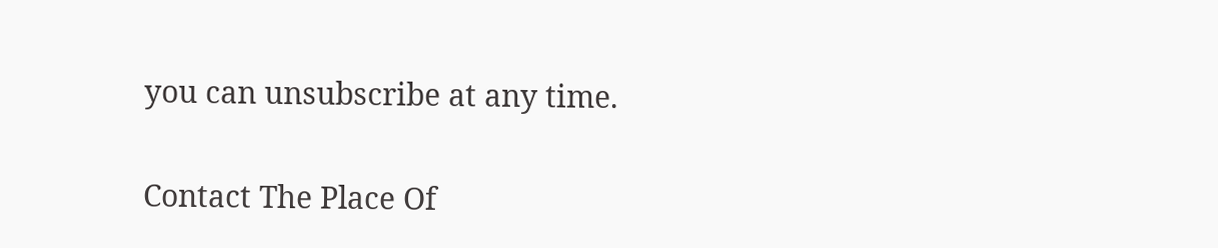you can unsubscribe at any time.

Contact The Place Of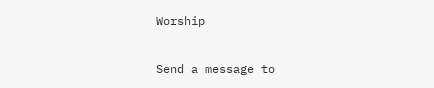Worship

Send a message to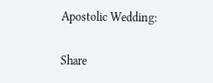Apostolic Wedding:

Share